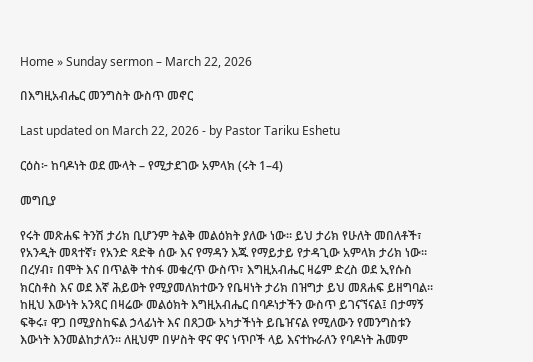Home » Sunday sermon – March 22, 2026

በእግዚአብሔር መንግስት ውስጥ መኖር

Last updated on March 22, 2026 - by Pastor Tariku Eshetu

ርዕስ፦ ከባዶነት ወደ ሙላት – የሚታደገው አምላክ (ሩት 1–4)

መግቢያ

የሩት መጽሐፍ ትንሽ ታሪክ ቢሆንም ትልቅ መልዕክት ያለው ነው። ይህ ታሪክ የሁለት መበለቶች፣ የአንዲት መጻተኛ፣ የአንድ ጻድቅ ሰው እና የማዳን እጁ የማይታይ የታዳጊው አምላክ ታሪክ ነው። በረሃብ፣ በሞት እና በጥልቅ ተስፋ መቁረጥ ውስጥ፣ እግዚአብሔር ዛሬም ድረስ ወደ ኢየሱስ ክርስቶስ እና ወደ እኛ ሕይወት የሚያመለክተውን የቤዛነት ታሪክ በዝግታ ይህ መጸሐፍ ይዘግባል። ከዚህ እውነት አንጻር በዛሬው መልዕክት እግዚአብሔር በባዶነታችን ውስጥ ይገናኘናል፤ በታማኝ ፍቅሩ፣ ዋጋ በሚያስከፍል ኃላፊነት እና በጸጋው አካታችነት ይቤዠናል የሚለውን የመንግስቱን እውነት እንመልከታለን። ለዚህም በሦስት ዋና ዋና ነጥቦች ላይ እናተኩራለን የባዶነት ሕመም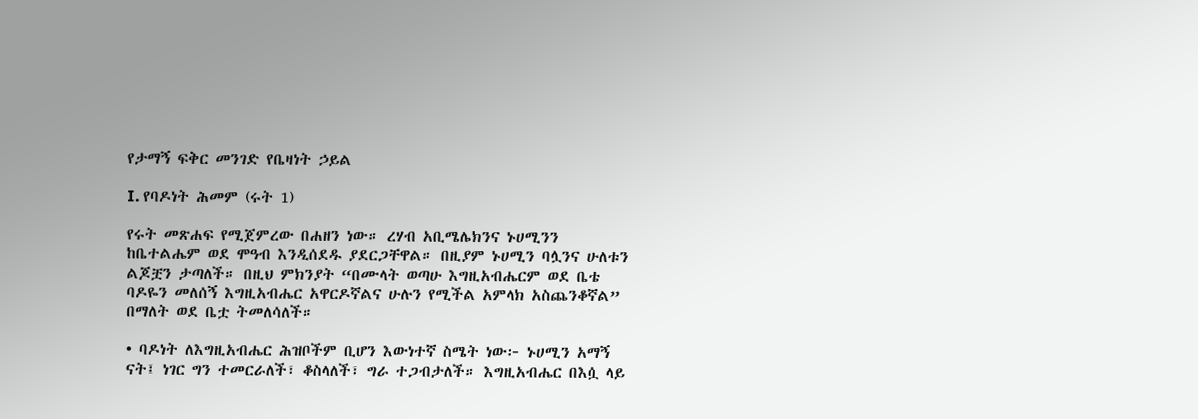የታማኝ ፍቅር መንገድ የቤዛነት ኃይል

I. የባዶነት ሕመም (ሩት 1)

የሩት መጽሐፍ የሚጀምረው በሐዘን ነው። ረሃብ አቢሜሌክንና ኑሀሚንን ከቤተልሔም ወደ ሞዓብ እንዲሰደዱ ያደርጋቸዋል። በዚያም ኑሀሚን ባሏንና ሁለቱን ልጆቿን ታጣለች። በዚህ ምክንያት “በሙላት ወጣሁ እግዚአብሔርም ወደ ቤቴ ባዶዬን መለሰኝ እግዚአብሔር አዋርዶኛልና ሁሉን የሚችል አምላክ አስጨንቆኛል” በማለት ወደ ቤቷ ትመለሳለች።

• ባዶነት ለእግዚአብሔር ሕዝቦችም ቢሆን እውነተኛ ስሜት ነው፦ ኑሀሚን አማኝ ናት፤ ነገር ግን ተመርራለች፣ ቆስላለች፣ ግራ ተጋብታለች። እግዚአብሔር በእሷ ላይ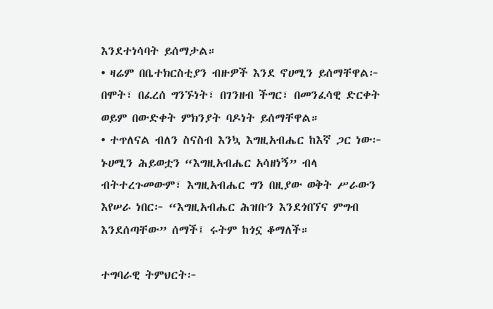እንደተነሳባት ይሰማታል።
• ዛሬም በቤተክርስቲያን ብዙዎች እንደ ኖሀሚን ይሰማቸዋል፦ በሞት፣ በፈረሰ ግንኙነት፣ በገንዘብ ችግር፣ በመንፈሳዊ ድርቀት ወይም በውድቀት ምክንያት ባዶነት ይሰማቸዋል።
• ተጥለናል ብለን ስናስብ እንኳ እግዚአብሔር ከእኛ ጋር ነው፦ ኑሀሚን ሕይወቷን “እግዚአብሔር አሳዘነኝ” ብላ ብትተረጉመውም፣ እግዚአብሔር ግን በዚያው ወቅት ሥራውን እየሠራ ነበር፦ “እግዚአብሔር ሕዝቡን እንደጎበኘና ምግብ እንደሰጣቸው” ሰማች፤ ሩትም ከጎኗ ቆማለች።

ተግባራዊ ትምህርት፦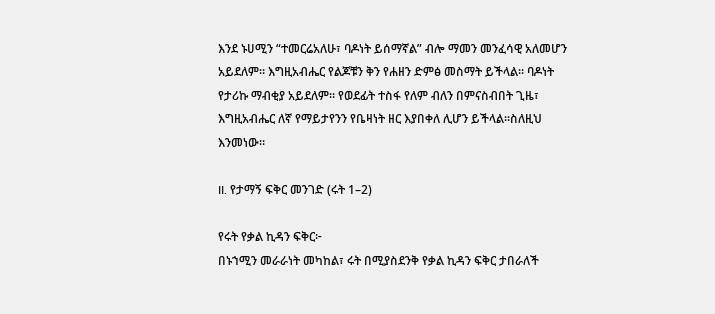እንደ ኑሀሚን “ተመርሬአለሁ፣ ባዶነት ይሰማኛል” ብሎ ማመን መንፈሳዊ አለመሆን አይደለም። እግዚአብሔር የልጆቹን ቅን የሐዘን ድምፅ መስማት ይችላል። ባዶነት የታሪኩ ማብቂያ አይደለም። የወደፊት ተስፋ የለም ብለን በምናስብበት ጊዜ፣ እግዚአብሔር ለኛ የማይታየንን የቤዛነት ዘር እያበቀለ ሊሆን ይችላል።ስለዚህ እንመነው።

II. የታማኝ ፍቅር መንገድ (ሩት 1–2)

የሩት የቃል ኪዳን ፍቅር፦
በኑኀሚን መራራነት መካከል፣ ሩት በሚያስደንቅ የቃል ኪዳን ፍቅር ታበራለች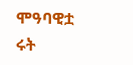ሞዓባዊቷ ሩት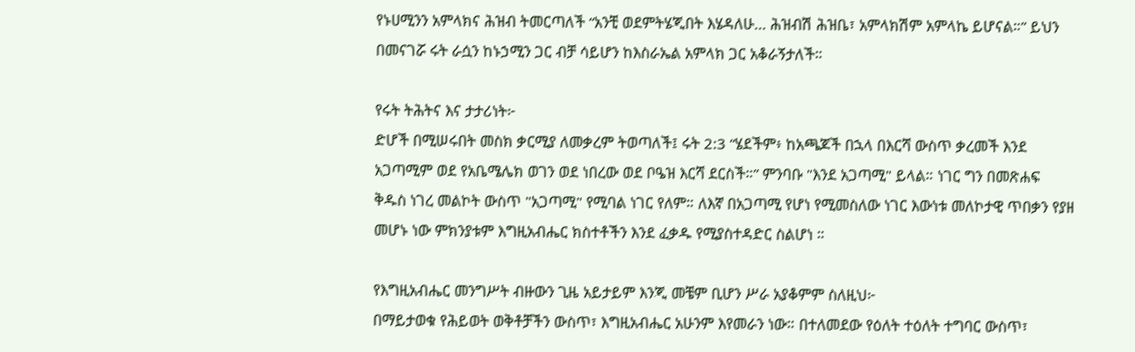የኑሀሚንን አምላክና ሕዝብ ትመርጣለች “አንቺ ወደምትሄጂበት እሄዳለሁ... ሕዝብሽ ሕዝቤ፣ አምላክሽም አምላኬ ይሆናል።” ይህን በመናገሯ ሩት ራሷን ከኑኃሚን ጋር ብቻ ሳይሆን ከእስራኤል አምላክ ጋር አቆራኝታለች።

የሩት ትሕትና እና ታታሪነት፦
ድሆች በሚሠሩበት መስክ ቃርሚያ ለመቃረም ትወጣለች፤ ሩት 2:3 “ሄደችም፥ ከአጫጆች በኋላ በእርሻ ውስጥ ቃረመች እንደ አጋጣሚም ወደ የአቤሜሌክ ወገን ወደ ነበረው ወደ ቦዔዝ እርሻ ደርስች።” ምንባቡ "እንደ አጋጣሚ" ይላል። ነገር ግን በመጽሐፍ ቅዱስ ነገረ መልኮት ውስጥ "አጋጣሚ" የሚባል ነገር የለም። ለእኛ በአጋጣሚ የሆነ የሚመስለው ነገር እውነቱ መለኮታዊ ጥበቃን የያዘ መሆኑ ነው ምክንያቱም እግዚአብሔር ክስተቶችን እንደ ፈቃዱ የሚያስተዳድር ስልሆነ ።

የእግዚአብሔር መንግሥት ብዙውን ጊዜ አይታይም እንጂ መቼም ቢሆን ሥራ አያቆምም ስለዚህ፦
በማይታወቁ የሕይወት ወቅቶቻችን ውስጥ፣ እግዚአብሔር አሁንም እየመራን ነው። በተለመደው የዕለት ተዕለት ተግባር ውስጥ፣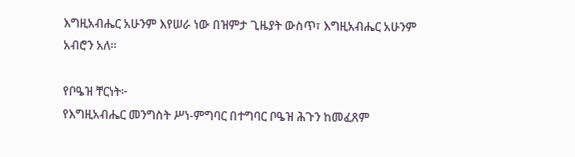እግዚአብሔር አሁንም እየሠራ ነው በዝምታ ጊዜያት ውስጥ፣ እግዚአብሔር አሁንም አብሮን አለ።

የቦዔዝ ቸርነት፦
የእግዚአብሔር መንግስት ሥነ-ምግባር በተግባር ቦዔዝ ሕጉን ከመፈጸም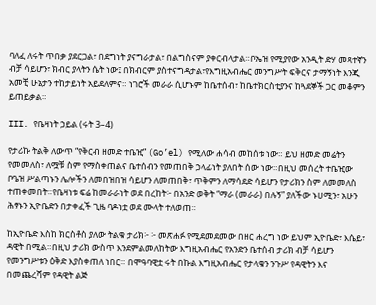ባለፈ ለሩት ጥበቃ ያደርጋል፣ በደግነት ያናግራታል፣ በልግስናም ያቀርብላታል።ቦኤዝ የሚያየው አንዲት ድሃ መጻተኛን ብቻ ሳይሆን፣ ክብር ያላትን ሴት ነው፤ በክብርም ያስተናግዳታል፣የእግዚአብሔር መንግሥት ፍቅርና ታማኝነት እንጂ አመቺ ሁኔታን ተከታይነት አይደለምና። ነገሮች መራራ ሲሆኑም ከቤተሰብ፣ ከቤተክርስቲያንና ከጓደኞች ጋር መቆምን ይጠይቃል።

III. የቤዛነት ኃይል (ሩት 3–4)

የታሪኩ ትልቅ ለውጥ “የቅርብ ዘመድ ተቤዢ” (Go’el) የሚለው ሐሳብ መከሰቱ ነው። ይህ ዘመድ መሬትን የመመለስ፣ ለሟቹ ስም የማስቀጠልና ቤተሰብን የመጠበቅ ኃላፊነት ያለበት ሰው ነው።በዚህ መሰረት ተቤዢው ቦዔዝ ሥልጣኑን ሌሎችን ለመበዝበዝ ሳይሆን ለመጠበቅ፣ ጥቅምን ለማሳደድ ሳይሆን የታሪክን ስም ለመመለስ ተጠቀመበት።የቤዛነቱ ፍሬ ከመራራነት ወደ በረከት፦ በአንድ ወቅት “ማራ (መራራ) በሉኝ” ያለችው ኑሀሚን፣ አሁን ሕፃኑን ኢዮቤድን በታቀፈች ጊዜ ባዶነቷ ወደ ሙላት ተለወጠ።

ከኢዮቤድ እስከ ክርስቶስ ያለው ትልቁ ታሪክ፦ ፦ መጽሐፉ የሚደመደመው በዘር ሐረግ ነው ይህም ኢዮቤድ፣ እሴይ፣ ዳዊት በሚል።በዚህ ታሪክ ውስጥ እንደምልመለከትው እግዚአብሔር የአንድን ቤተሰብ ታሪክ ብቻ ሳይሆን የመንግሥቱን ዕቅድ እያስቀጠለ ነበር። በሞዓባዊቷ ሩት በኩል እግዚአብሔር የታላቁን ንጉሥ የዳዊትን እና በመጨረሻም የዳዊት ልጅ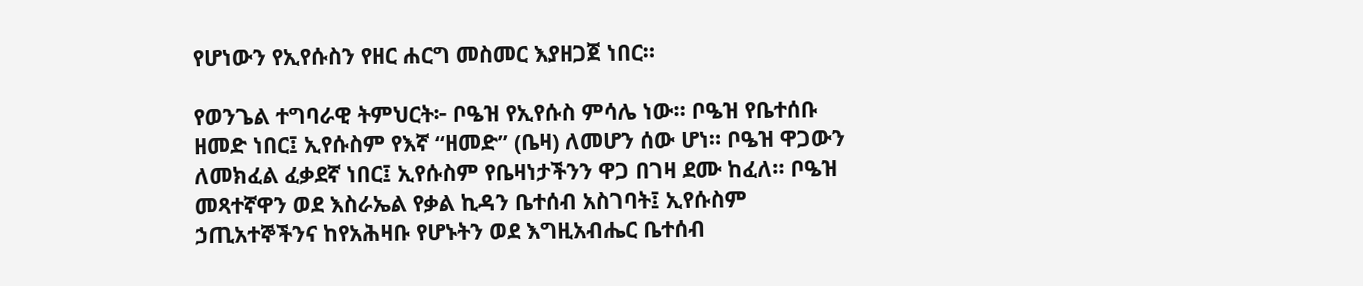የሆነውን የኢየሱስን የዘር ሐርግ መስመር እያዘጋጀ ነበር።

የወንጌል ተግባራዊ ትምህርት፦ ቦዔዝ የኢየሱስ ምሳሌ ነው። ቦዔዝ የቤተሰቡ ዘመድ ነበር፤ ኢየሱስም የእኛ “ዘመድ” (ቤዛ) ለመሆን ሰው ሆነ። ቦዔዝ ዋጋውን ለመክፈል ፈቃደኛ ነበር፤ ኢየሱስም የቤዛነታችንን ዋጋ በገዛ ደሙ ከፈለ። ቦዔዝ መጻተኛዋን ወደ እስራኤል የቃል ኪዳን ቤተሰብ አስገባት፤ ኢየሱስም ኃጢአተኞችንና ከየአሕዛቡ የሆኑትን ወደ እግዚአብሔር ቤተሰብ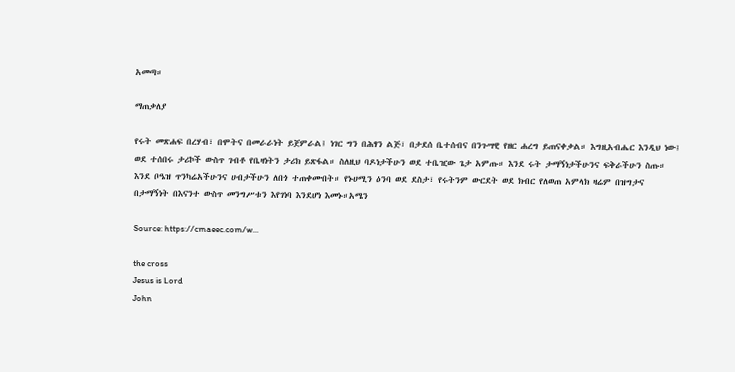አመጣ።

ማጠቃለያ

የሩት መጽሐፍ በረሃብ፣ በሞትና በመራራነት ይጀምራል፤ ነገር ግን በሕፃን ልጅ፣ በታደሰ ቤተሰብና በንጉሣዊ የዘር ሐረግ ይጠናቀቃል። እግዚአብሔር እንዲህ ነው፤ ወደ ተሰበሩ ታሪኮች ውስጥ ገብቶ የቤዛነትን ታሪክ ይጽፋል። ስለዚህ ባዶነታችሁን ወደ ተቤዢው ጌታ አምጡ። እንደ ሩት ታማኝነታችሁንና ፍቅራችሁን ስጡ። እንደ ቦዔዝ ጥንካሬአችሁንና ሀብታችሁን ለበጎ ተጠቀሙበት። የኑሀሚን ዕንባ ወደ ደስታ፣ የሩትንም ውርደት ወደ ክብር የለወጠ አምላክ ዛሬም በዝግታና በታማኝነት በእናንተ ውስጥ መንግሥቱን እየገነባ እንደሆነ እመኑ።አሜን

Source: https://cmaeec.com/w...

the cross
Jesus is Lord
John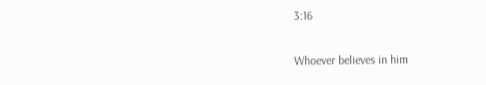3:16

Whoever believes in him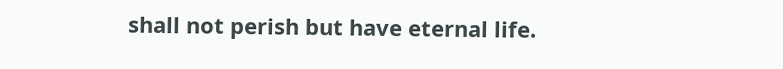shall not perish but have eternal life.